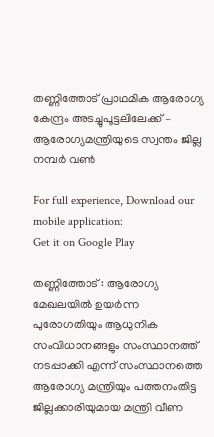തണ്ണിത്തോട് പ്രാഥമിക ആരോഗ്യ കേന്ദ്രം അടച്ചുപൂട്ടലിലേക്ക് – ആരോഗ്യമന്ത്രിയുടെ സ്വന്തം ജില്ല നമ്പര്‍ വണ്‍

For full experience, Download our mobile application:
Get it on Google Play

തണ്ണിത്തോട് : ആരോഗ്യ മേഖലയില്‍ ഉയര്‍ന്ന പുരോഗതിയും ആധുനിക സംവിധാനങ്ങളും സംസ്ഥാനത്ത് നടപ്പാക്കി എന്ന് സംസ്ഥാനത്തെ ആരോഗ്യ മന്ത്രിയും പത്തനംതിട്ട ജില്ലക്കാരിയുമായ മന്ത്രി വീണ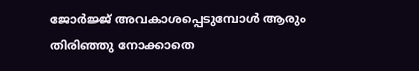ജോര്‍ജ്ജ് അവകാശപ്പെടുമ്പോള്‍ ആരും തിരിഞ്ഞു നോക്കാതെ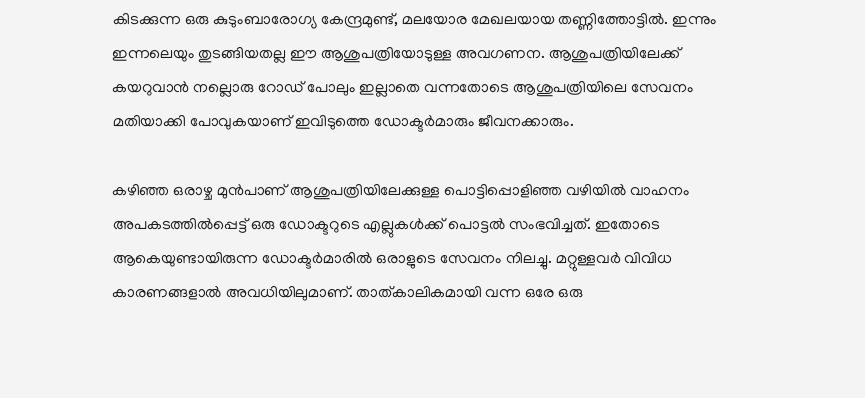കിടക്കുന്ന ഒരു കുടുംബാരോഗ്യ കേന്ദ്രമുണ്ട്, മലയോര മേഖലയായ തണ്ണിത്തോട്ടില്‍. ഇന്നും ഇന്നലെയും തുടങ്ങിയതല്ല ഈ ആശുപത്രിയോടുള്ള അവഗണന. ആശുപത്രിയിലേക്ക് കയറുവാന്‍ നല്ലൊരു റോഡ്‌ പോലും ഇല്ലാതെ വന്നതോടെ ആശുപത്രിയിലെ സേവനം മതിയാക്കി പോവുകയാണ് ഇവിടുത്തെ ഡോക്ടര്‍മാരും ജീവനക്കാരും.

കഴിഞ്ഞ ഒരാഴ്ച മുന്‍പാണ് ആശുപത്രിയിലേക്കുള്ള പൊട്ടിപ്പൊളിഞ്ഞ വഴിയില്‍ വാഹനം അപകടത്തില്‍പ്പെട്ട് ഒരു ഡോക്ടറുടെ എല്ലുകള്‍ക്ക് പൊട്ടല്‍ സംഭവിച്ചത്. ഇതോടെ ആകെയുണ്ടായിരുന്ന ഡോക്ടര്‍മാരില്‍ ഒരാളുടെ സേവനം നിലച്ചു. മറ്റുള്ളവര്‍ വിവിധ കാരണങ്ങളാല്‍ അവധിയിലുമാണ്. താത്‌കാലികമായി വന്ന ഒരേ ഒരു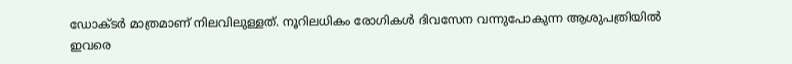ഡോക്ടര്‍ മാത്രമാണ് നിലവിലുള്ളത്. നൂറിലധികം രോഗികള്‍ ദിവസേന വന്നുപോകുന്ന ആശുപത്രിയില്‍ ഇവരെ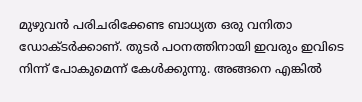മുഴുവന്‍ പരിചരിക്കേണ്ട ബാധ്യത ഒരു വനിതാ ഡോക്ടര്‍ക്കാണ്. തുടര്‍ പഠനത്തിനായി ഇവരും ഇവിടെ നിന്ന് പോകുമെന്ന് കേള്‍ക്കുന്നു. അങ്ങനെ എങ്കില്‍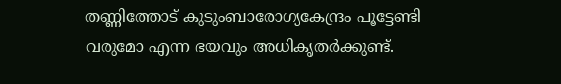തണ്ണിത്തോട് കുടുംബാരോഗ്യകേന്ദ്രം പൂട്ടേണ്ടി വരുമോ എന്ന ഭയവും അധികൃതര്‍ക്കുണ്ട്.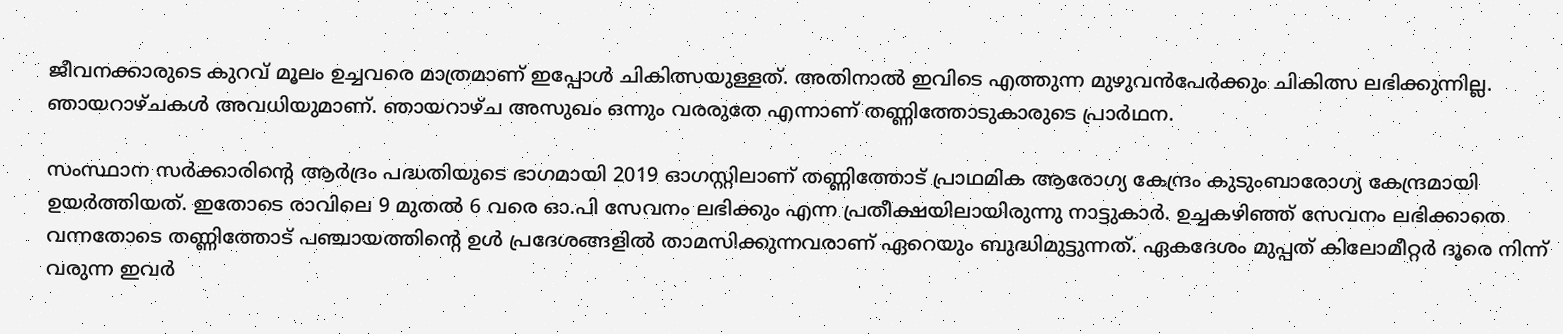ജീവനക്കാരുടെ കുറവ് മൂലം ഉച്ചവരെ മാത്രമാണ് ഇപ്പോള്‍ ചികിത്സയുള്ളത്. അതിനാല്‍ ഇവിടെ എത്തുന്ന മുഴുവന്‍പേര്‍ക്കും ചികിത്സ ലഭിക്കുന്നില്ല. ഞായറാഴ്ചകള്‍ അവധിയുമാണ്. ഞായറാഴ്ച അസുഖം ഒന്നും വരരുതേ എന്നാണ് തണ്ണിത്തോടുകാരുടെ പ്രാര്‍ഥന.

സംസ്ഥാന സര്‍ക്കാരിന്റെ ആര്‍ദ്രം പദ്ധതിയുടെ ഭാഗമായി 2019 ഓഗസ്റ്റിലാണ് തണ്ണിത്തോട് പ്രാഥമിക ആരോഗ്യ കേന്ദ്രം കുടുംബാരോഗ്യ കേന്ദ്രമായി ഉയര്‍ത്തിയത്. ഇതോടെ രാവിലെ 9 മുതല്‍ 6 വരെ ഓ.പി സേവനം ലഭിക്കും എന്ന പ്രതീക്ഷയിലായിരുന്നു നാട്ടുകാര്‍. ഉച്ചകഴിഞ്ഞ് സേവനം ലഭിക്കാതെ വന്നതോടെ തണ്ണിത്തോട് പഞ്ചായത്തിന്റെ ഉള്‍ പ്രദേശങ്ങളില്‍ താമസിക്കുന്നവരാണ് ഏറെയും ബുദ്ധിമുട്ടുന്നത്. ഏകദേശം മുപ്പത് കിലോമീറ്റര്‍ ദൂരെ നിന്ന് വരുന്ന ഇവര്‍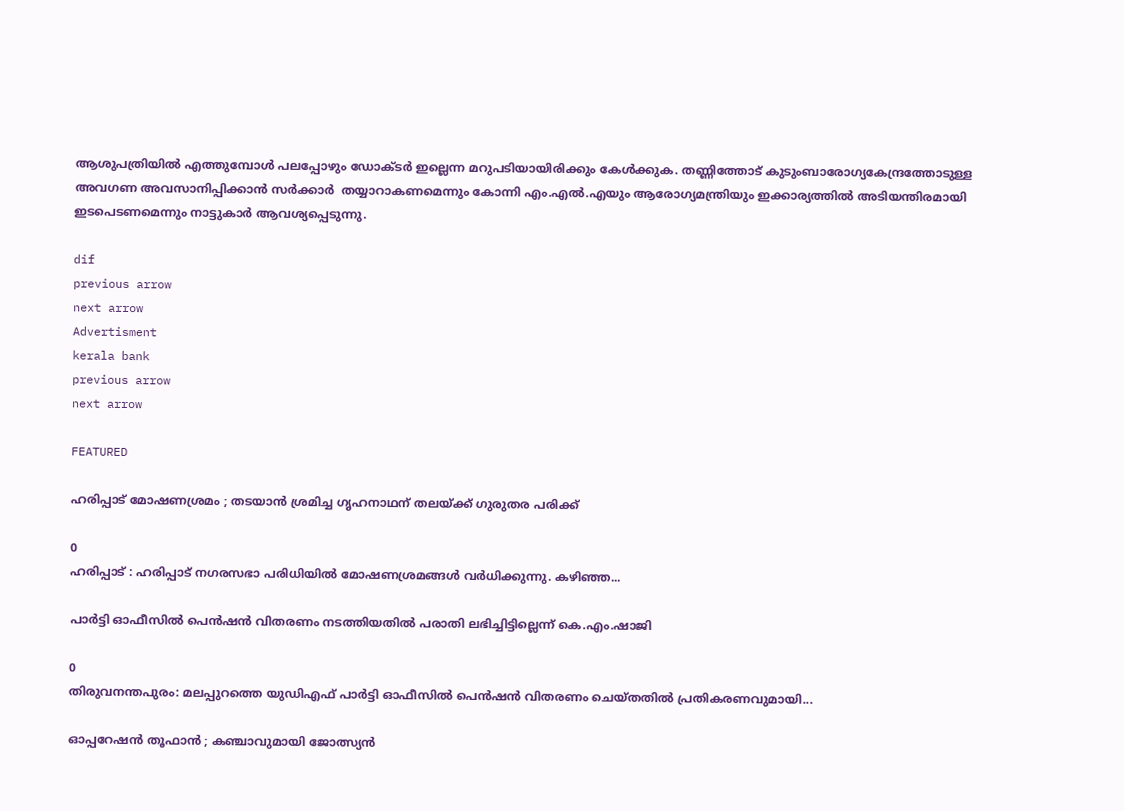ആശുപത്രിയില്‍ എത്തുമ്പോള്‍ പലപ്പോഴും ഡോക്ടര്‍ ഇല്ലെന്ന മറുപടിയായിരിക്കും കേള്‍ക്കുക. തണ്ണിത്തോട് കുടുംബാരോഗ്യകേന്ദ്രത്തോടുള്ള അവഗണ അവസാനിപ്പിക്കാന്‍ സര്‍ക്കാര്‍  തയ്യാറാകണമെന്നും കോന്നി എം.എല്‍.എയും ആരോഗ്യമന്ത്രിയും ഇക്കാര്യത്തില്‍ അടിയന്തിരമായി ഇടപെടണമെന്നും നാട്ടുകാര്‍ ആവശ്യപ്പെടുന്നു.

dif
previous arrow
next arrow
Advertisment
kerala bank
previous arrow
next arrow

FEATURED

ഹരിപ്പാട് മോഷണശ്രമം ; തടയാൻ ശ്രമിച്ച ഗൃഹനാഥന് തലയ്ക്ക് ഗുരുതര പരിക്ക്

0
ഹരിപ്പാട് : ഹരിപ്പാട് നഗരസഭാ പരിധിയിൽ മോഷണശ്രമങ്ങൾ വർധിക്കുന്നു. കഴിഞ്ഞ...

പാർട്ടി ഓഫീസിൽ പെൻഷൻ വിതരണം നടത്തിയതിൽ പരാതി ലഭിച്ചിട്ടില്ലെന്ന് കെ.എം.ഷാജി

0
തിരുവനന്തപുരം: മലപ്പുറത്തെ യുഡിഎഫ് പാർട്ടി ഓഫീസിൽ പെൻഷൻ വിതരണം ചെയ്തതിൽ പ്രതികരണവുമായി...

ഓപ്പറേഷൻ തൂഫാൻ ; കഞ്ചാവുമായി ജോത്സ്യൻ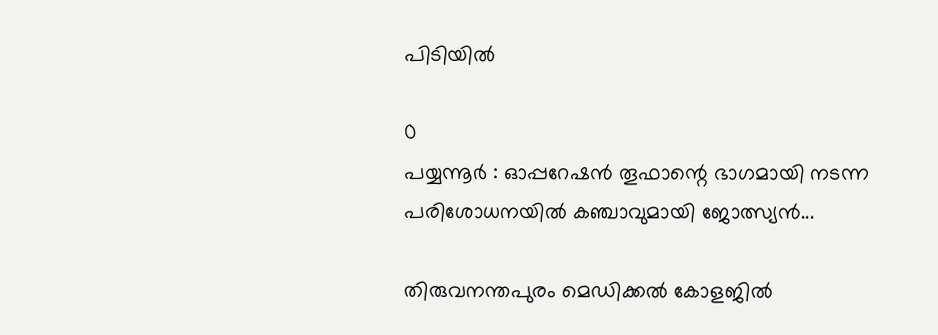പിടിയിൽ

0
പയ്യന്നൂർ : ഓപ്പറേഷൻ തൂഫാന്റെ ഭാഗമായി നടന്ന പരിശോധനയിൽ കഞ്ചാവുമായി ജോത്സ്യൻ...

തിരുവനന്തപുരം മെഡിക്കല്‍ കോളജില്‍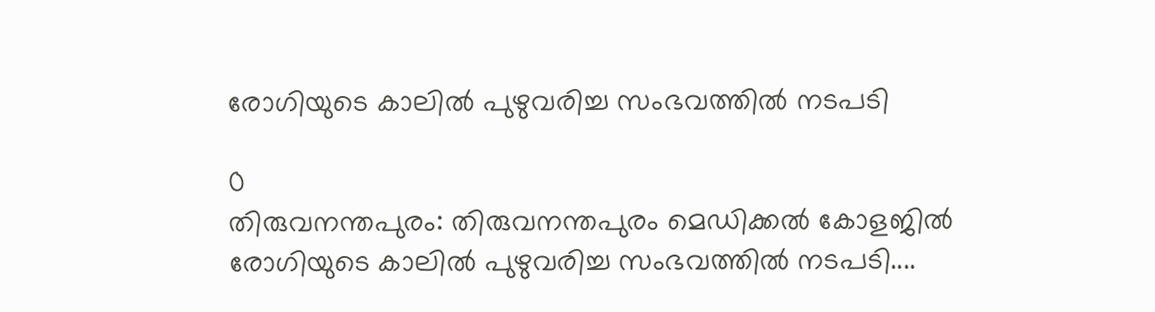രോഗിയുടെ കാലില്‍ പുഴുവരിച്ച സംഭവത്തില്‍ നടപടി

0
തിരുവനന്തപുരം: തിരുവനന്തപുരം മെഡിക്കല്‍ കോളജില്‍ രോഗിയുടെ കാലില്‍ പുഴുവരിച്ച സംഭവത്തില്‍ നടപടി....